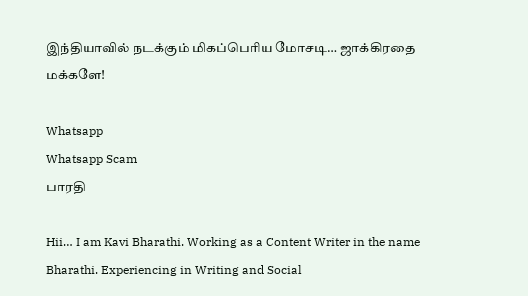இந்தியாவில் நடக்கும் மிகப்பெரிய மோசடி… ஜாக்கிரதை மக்களே!

Whatsapp
Whatsapp Scam
பாரதி

Hii… I am Kavi Bharathi. Working as a Content Writer in the name Bharathi. Experiencing in Writing and Social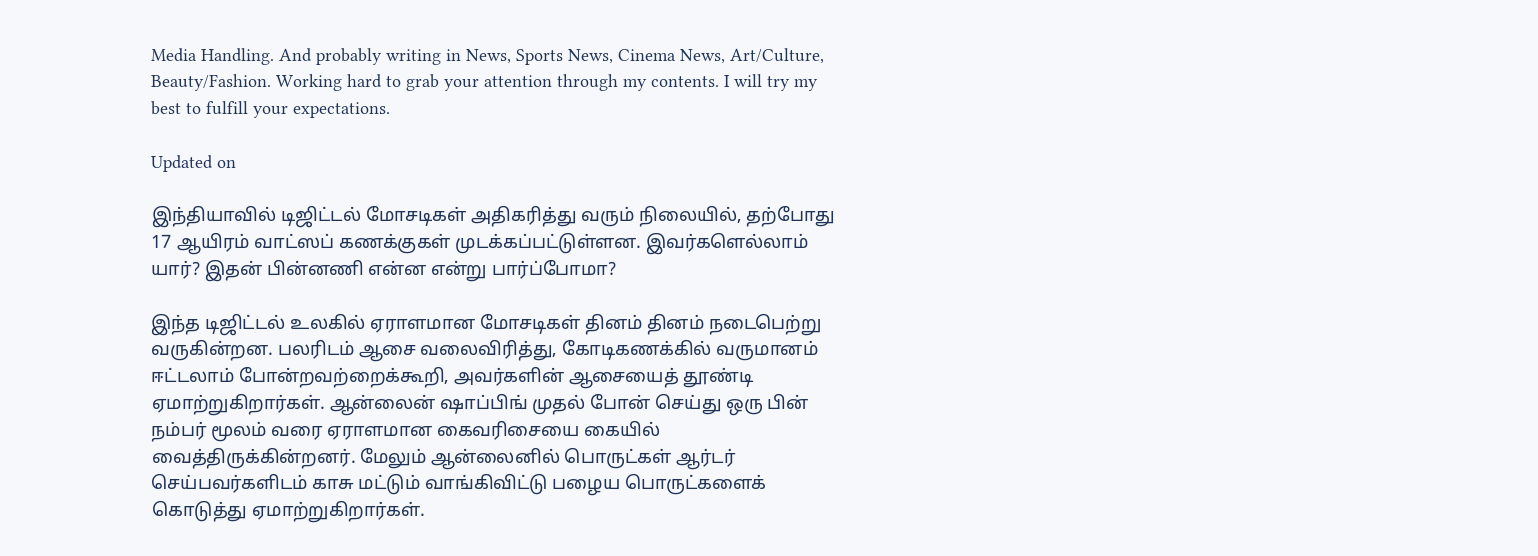Media Handling. And probably writing in News, Sports News, Cinema News, Art/Culture, Beauty/Fashion. Working hard to grab your attention through my contents. I will try my best to fulfill your expectations.

Updated on

இந்தியாவில் டிஜிட்டல் மோசடிகள் அதிகரித்து வரும் நிலையில், தற்போது 17 ஆயிரம் வாட்ஸப் கணக்குகள் முடக்கப்பட்டுள்ளன. இவர்களெல்லாம் யார்? இதன் பின்னணி என்ன என்று பார்ப்போமா?

இந்த டிஜிட்டல் உலகில் ஏராளமான மோசடிகள் தினம் தினம் நடைபெற்று வருகின்றன. பலரிடம் ஆசை வலைவிரித்து, கோடிகணக்கில் வருமானம் ஈட்டலாம் போன்றவற்றைக்கூறி, அவர்களின் ஆசையைத் தூண்டி ஏமாற்றுகிறார்கள். ஆன்லைன் ஷாப்பிங் முதல் போன் செய்து ஒரு பின் நம்பர் மூலம் வரை ஏராளமான கைவரிசையை கையில் வைத்திருக்கின்றனர். மேலும் ஆன்லைனில் பொருட்கள் ஆர்டர் செய்பவர்களிடம் காசு மட்டும் வாங்கிவிட்டு பழைய பொருட்களைக் கொடுத்து ஏமாற்றுகிறார்கள்.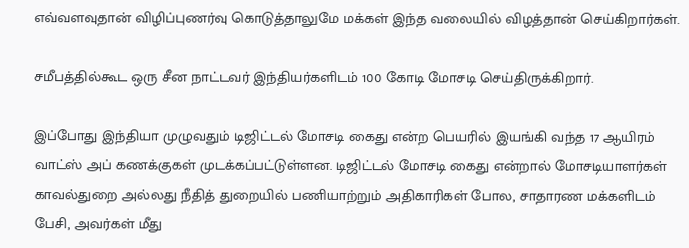எவ்வளவுதான் விழிப்புணர்வு கொடுத்தாலுமே மக்கள் இந்த வலையில் விழத்தான் செய்கிறார்கள்.

சமீபத்தில்கூட ஒரு சீன நாட்டவர் இந்தியர்களிடம் 100 கோடி மோசடி செய்திருக்கிறார்.

இப்போது இந்தியா முழுவதும் டிஜிட்டல் மோசடி கைது என்ற பெயரில் இயங்கி வந்த 17 ஆயிரம் வாட்ஸ் அப் கணக்குகள் முடக்கப்பட்டுள்ளன. டிஜிட்டல் மோசடி கைது என்றால் மோசடியாளர்கள் காவல்துறை அல்லது நீதித் துறையில் பணியாற்றும் அதிகாரிகள் போல, சாதாரண மக்களிடம் பேசி, அவர்கள் மீது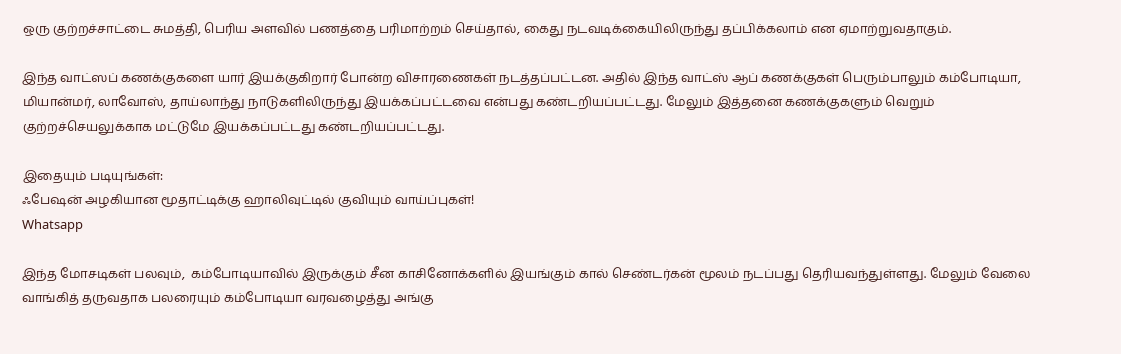ஒரு குற்றச்சாட்டை சுமத்தி, பெரிய அளவில் பணத்தை பரிமாற்றம் செய்தால், கைது நடவடிக்கையிலிருந்து தப்பிக்கலாம் என ஏமாற்றுவதாகும்.

இந்த வாட்ஸப் கணக்குகளை யார் இயக்குகிறார் போன்ற விசாரணைகள் நடத்தப்பட்டன. அதில் இந்த வாட்ஸ் ஆப் கணக்குகள் பெரும்பாலும் கம்போடியா, மியான்மர், லாவோஸ், தாய்லாந்து நாடுகளிலிருந்து இயக்கப்பட்டவை என்பது கண்டறியப்பட்டது. மேலும் இத்தனை கணக்குகளும் வெறும் குற்றச்செயலுக்காக மட்டுமே இயக்கப்பட்டது கண்டறியப்பட்டது.

இதையும் படியுங்கள்:
ஃபேஷன் அழகியான மூதாட்டிக்கு ஹாலிவுட்டில் குவியும் வாய்ப்புகள்!
Whatsapp

இந்த மோசடிகள் பலவும்,  கம்போடியாவில் இருக்கும் சீன காசினோக்களில் இயங்கும் கால் செண்டர்கன் மூலம் நடப்பது தெரியவந்துள்ளது. மேலும் வேலை வாங்கித் தருவதாக பலரையும் கம்போடியா வரவழைத்து அங்கு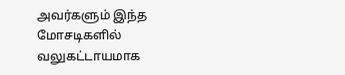அவர்களும் இந்த மோசடிகளில் வலுகட்டாயமாக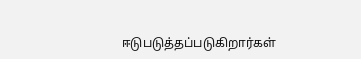ஈடுபடுத்தப்படுகிறார்கள்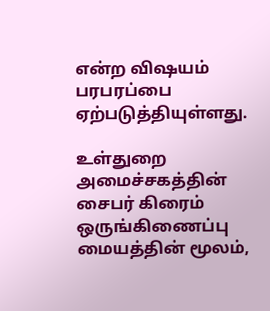என்ற விஷயம் பரபரப்பை ஏற்படுத்தியுள்ளது.

உள்துறை அமைச்சகத்தின் சைபர் கிரைம் ஒருங்கிணைப்பு மையத்தின் மூலம்,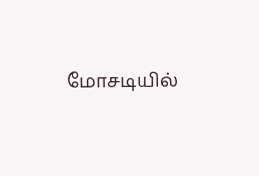மோசடியில்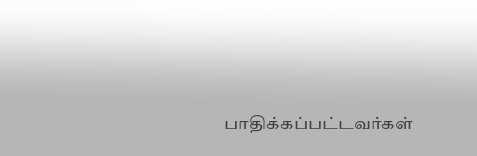பாதிக்கப்பட்டவர்கள்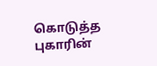கொடுத்த புகாரின்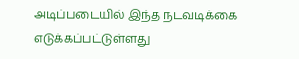அடிப்படையில் இந்த நடவடிக்கை எடுக்கப்பட்டுள்ளது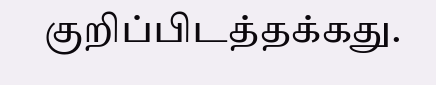குறிப்பிடத்தக்கது.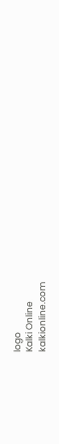logo
Kalki Online
kalkionline.com